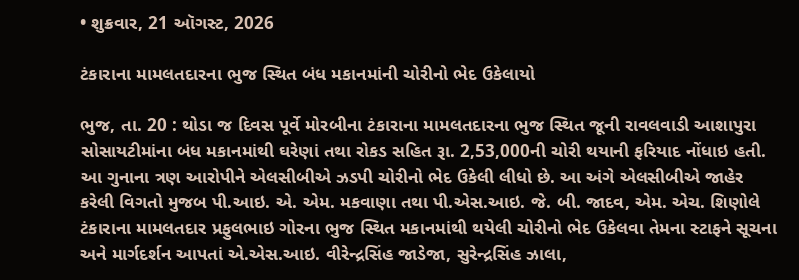• શુક્રવાર, 21 ઑગસ્ટ, 2026

ટંકારાના મામલતદારના ભુજ સ્થિત બંધ મકાનમાંની ચોરીનો ભેદ ઉકેલાયો

ભુજ, તા. 20 : થોડા જ દિવસ પૂર્વે મોરબીના ટંકારાના મામલતદારના ભુજ સ્થિત જૂની રાવલવાડી આશાપુરા સોસાયટીમાંના બંધ મકાનમાંથી ઘરેણાં તથા રોકડ સહિત રૂા. 2,53,000ની ચોરી થયાની ફરિયાદ નોંધાઇ હતી. આ ગુનાના ત્રણ આરોપીને એલસીબીએ ઝડપી ચોરીનો ભેદ ઉકેલી લીધો છે. આ અંગે એલસીબીએ જાહેર કરેલી વિગતો મુજબ પી.આઇ. એ. એમ. મકવાણા તથા પી.એસ.આઇ. જે. બી. જાદવ, એમ. એચ. શિણોલે ટંકારાના મામલતદાર પ્રફુલભાઇ ગોરના ભુજ સ્થિત મકાનમાંથી થયેલી ચોરીનો ભેદ ઉકેલવા તેમના સ્ટાફને સૂચના અને માર્ગદર્શન આપતાં એ.એસ.આઇ. વીરેન્દ્રસિંહ જાડેજા, સુરેન્દ્રસિંહ ઝાલા,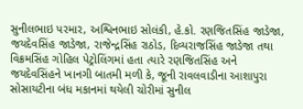સુનીલભાઇ પરમાર, અશ્વિનભાઇ સોલંકી, હે.કો. રણજિતસિંહ જાડેજા, જયદેવસિંહ જાડેજા, રાજેન્દ્રસિંહ રાઠોડ, દિવ્યરાજસિંહ જાડેજા તથા વિક્રમસિંહ ગોહિલ પેટ્રોલિંગમાં હતા ત્યારે રણજિતસિંહ અને જયદેવસિંહને ખાનગી બાતમી મળી કે, જૂની રાવલવાડીના આશાપુરા સોસાયટીના બંધ મકાનમાં થયેલી ચોરીમાં સુનીલ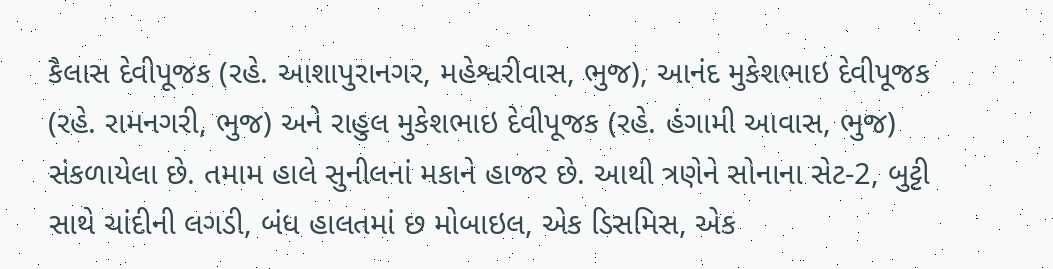કૈલાસ દેવીપૂજક (રહે. આશાપુરાનગર, મહેશ્વરીવાસ, ભુજ), આનંદ મુકેશભાઇ દેવીપૂજક (રહે. રામનગરી, ભુજ) અને રાહુલ મુકેશભાઇ દેવીપૂજક (રહે. હંગામી આવાસ, ભુજ) સંકળાયેલા છે. તમામ હાલે સુનીલનાં મકાને હાજર છે. આથી ત્રણેને સોનાના સેટ-2, બુટ્ટી સાથે ચાંદીની લગડી, બંધ હાલતમાં છ મોબાઇલ, એક ડિસમિસ, એક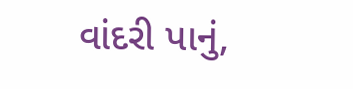વાંદરી પાનું,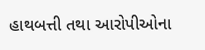હાથબત્તી તથા આરોપીઓના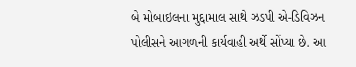બે મોબાઇલના મુદ્દામાલ સાથે ઝડપી એ-ડિવિઝન પોલીસને આગળની કાર્યવાહી અર્થે સોંપ્યા છે. આ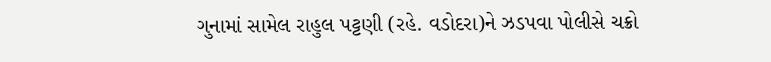ગુનામાં સામેલ રાહુલ પટ્ટણી (રહે. વડોદરા)ને ઝડપવા પોલીસે ચક્રો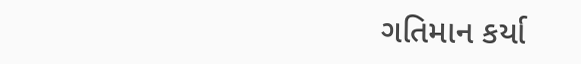ગતિમાન કર્યા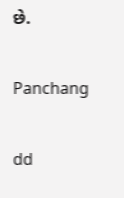છે.

Panchang

dd